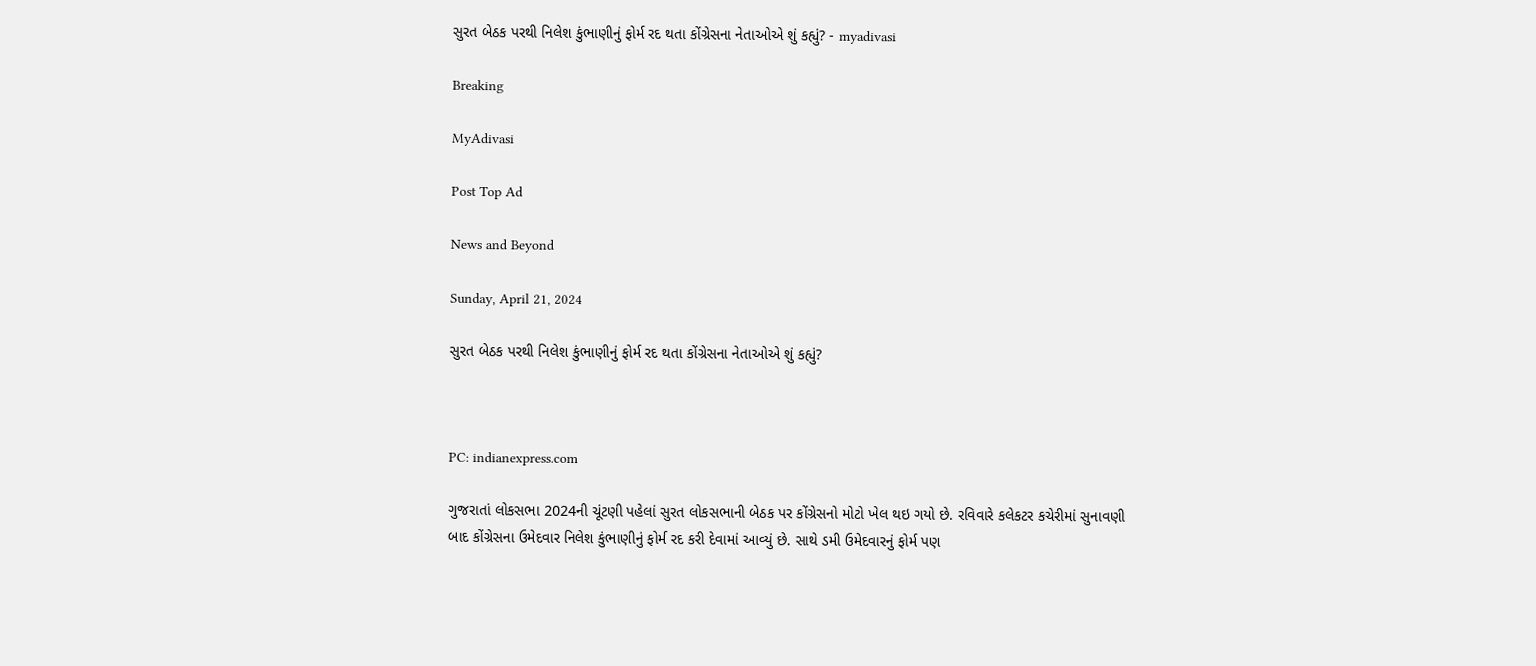સુરત બેઠક પરથી નિલેશ કુંભાણીનું ફોર્મ રદ થતા કોંગ્રેસના નેતાઓએ શું કહ્યું? - myadivasi

Breaking

MyAdivasi

Post Top Ad

News and Beyond

Sunday, April 21, 2024

સુરત બેઠક પરથી નિલેશ કુંભાણીનું ફોર્મ રદ થતા કોંગ્રેસના નેતાઓએ શું કહ્યું?



PC: indianexpress.com

ગુજરાતાં લોકસભા 2024ની ચૂંટણી પહેલાં સુરત લોકસભાની બેઠક પર કોંગ્રેસનો મોટો ખેલ થઇ ગયો છે. રવિવારે કલેકટર કચેરીમાં સુનાવણી બાદ કોંગ્રેસના ઉમેદવાર નિલેશ કુંભાણીનું ફોર્મ રદ કરી દેવામાં આવ્યું છે. સાથે ડમી ઉમેદવારનું ફોર્મ પણ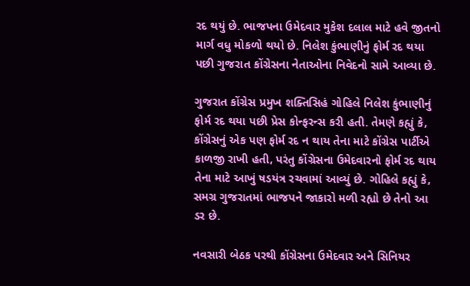રદ થયું છે. ભાજપના ઉમેદવાર મુકેશ દલાલ માટે હવે જીતનો માર્ગ વધુ મોકળો થયો છે. નિલેશ કુંભાણીનું ફોર્મ રદ થયા પછી ગુજરાત કોંગ્રેસના નેતાઓના નિવેદનો સામે આવ્યા છે.

ગુજરાત કોંગ્રેસ પ્રમુખ શક્તિસિહં ગોહિલે નિલેશ કુંભાણીનું ફોર્મ રદ થયા પછી પ્રેસ કોન્ફરન્સ કરી હતી. તેમણે કહ્યું કે, કોંગ્રેસનું એક પણ ફોર્મ રદ ન થાય તેના માટે કોંગ્રેસ પાર્ટીએ કાળજી રાખી હતી, પરંતુ કોંગ્રેસના ઉમેદવારનો ફોર્મ રદ થાય તેના માટે આખું ષડયંત્ર રચવામાં આવ્યું છે. ગોહિલે કહ્યું કે, સમગ્ર ગુજરાતમાં ભાજપને જાકારો મળી રહ્યો છે તેનો આ ડર છે.

નવસારી બેઠક પરથી કોંગ્રેસના ઉમેદવાર અને સિનિયર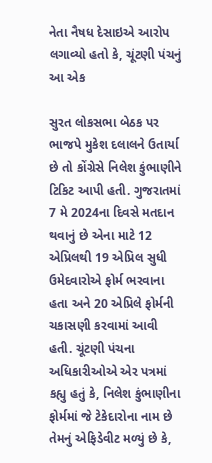નેતા નૈષધ દેસાઇએ આરોપ લગાવ્યો હતો કે, ચૂંટણી પંચનું આ એક

સુરત લોકસભા બેઠક પર ભાજપે મુકેશ દલાલને ઉતાર્યા છે તો કોંગ્રેસે નિલેશ કુંભાણીને ટિકિટ આપી હતી. ગુજરાતમાં 7 મે 2024ના દિવસે મતદાન થવાનું છે એના માટે 12 એપ્રિલથી 19 એપ્રિલ સુધી ઉમેદવારોએ ફોર્મ ભરવાના હતા અને 20 એપ્રિલે ફોર્મની ચકાસણી કરવામાં આવી હતી. ચૂંટણી પંચના અધિકારીઓએ એર પત્રમાં કહ્યુ હતું કે, નિલેશ કુંભાણીના ફોર્મમાં જે ટેકેદારોના નામ છે તેમનું એફિડેવીટ મળ્યું છે કે,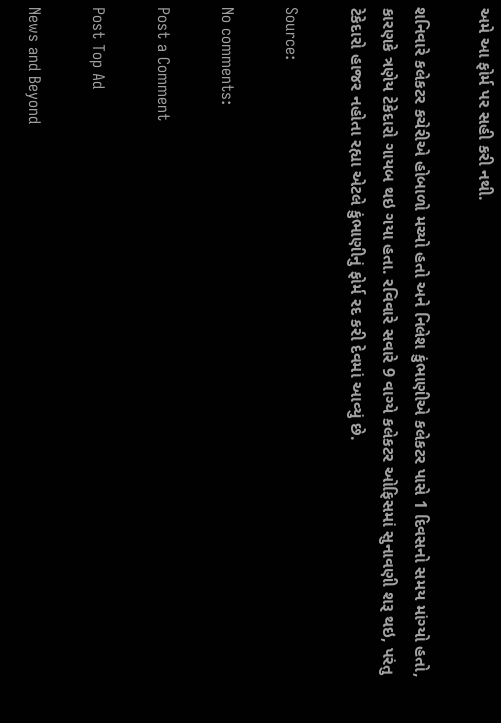અમે આ ફોર્મ પર સહી કરી નથી.

શનિવારે કલેકટર કચેરીએ હોબાળો મચ્યો હતો અને નિલેશ કુંભાણીએ કલેકટર પાસે 1 દિવસનો સમય માંગ્યો હતો, કારણકે ત્રણેય ટેકેદારો ગાયબ થઇ ગયા હતા. રવિવારે સવારે 9 વાગ્યે કલેકટર ઓફિસમાં સુનાવણી શરૂ થઇ, પરંતુ ટેકેદારો હાજર નહોતા રહ્યા એટલે કુંભાણીનું ફોર્મ રદ કરી દેવમાં આવ્યું છે.

Source:

No comments:

Post a Comment

Post Top Ad

News and Beyond